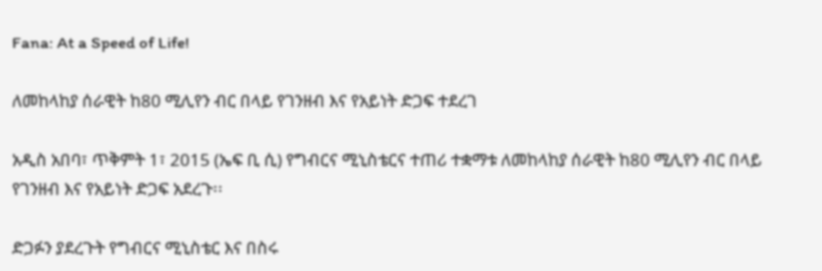Fana: At a Speed of Life!

ለመከላከያ ሰራዊት ከ80 ሚሊየን ብር በላይ የገንዘብ እና የአይነት ድጋፍ ተደረገ

አዲስ አበባ፣ ጥቅምት 1፣ 2015 (ኤፍ ቢ ሲ) የግብርና ሚኒስቴርና ተጠሪ ተቋማቱ ለመከላከያ ሰራዊት ከ80 ሚሊየን ብር በላይ የገንዘብ እና የአይነት ድጋፍ አደረጉ፡፡

ድጋፉን ያደረጉት የግብርና ሚኒስቴር እና በስሩ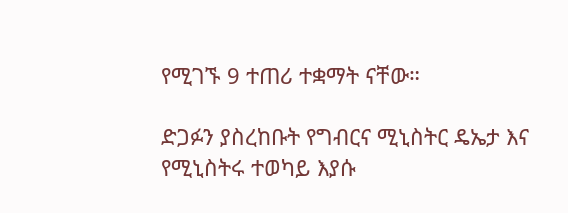የሚገኙ 9 ተጠሪ ተቋማት ናቸው።

ድጋፉን ያስረከቡት የግብርና ሚኒስትር ዴኤታ እና የሚኒስትሩ ተወካይ እያሱ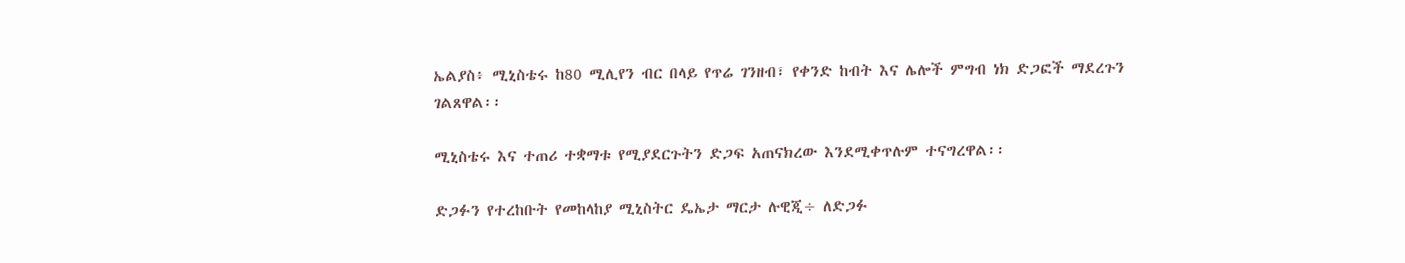ኤልያስ፥ ሚኒስቴሩ ከ80 ሚሊየን ብር በላይ የጥሬ ገንዘብ፣ የቀንድ ከብት እና ሌሎች ምግብ ነክ ድጋፎች ማደረጉን ገልጸዋል፡፡

ሚኒስቴሩ እና ተጠሪ ተቋማቱ የሚያደርጉትን ድጋፍ አጠናክረው እንደሚቀጥሉም ተናግረዋል፡፡

ድጋፉን የተረከቡት የመከላከያ ሚኒስትር ዴኤታ ማርታ ሉዊጂ÷ ለድጋፉ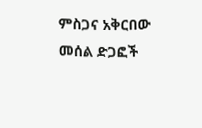ምስጋና አቅርበው መሰል ድጋፎች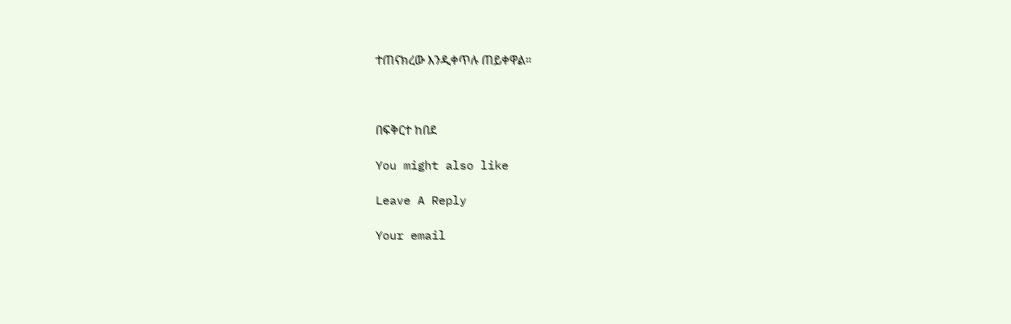ተጠናክረው እንዲቀጥሉ ጠይቀዋል።



በፍቅርተ ከበደ

You might also like

Leave A Reply

Your email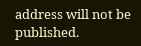address will not be published.